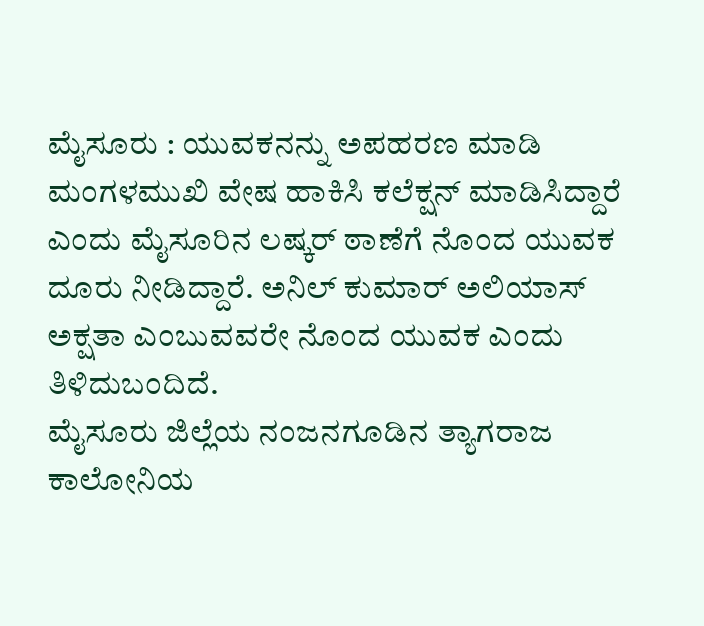ಮೈಸೂರು : ಯುವಕನನ್ನು ಅಪಹರಣ ಮಾಡಿ ಮಂಗಳಮುಖಿ ವೇಷ ಹಾಕಿಸಿ ಕಲೆಕ್ಷನ್ ಮಾಡಿಸಿದ್ದಾರೆ ಎಂದು ಮೈಸೂರಿನ ಲಷ್ಕರ್ ಠಾಣೆಗೆ ನೊಂದ ಯುವಕ ದೂರು ನೀಡಿದ್ದಾರೆ. ಅನಿಲ್ ಕುಮಾರ್ ಅಲಿಯಾಸ್ ಅಕ್ಷತಾ ಎಂಬುವವರೇ ನೊಂದ ಯುವಕ ಎಂದು ತಿಳಿದುಬಂದಿದೆ.
ಮೈಸೂರು ಜಿಲ್ಲೆಯ ನಂಜನಗೂಡಿನ ತ್ಯಾಗರಾಜ ಕಾಲೋನಿಯ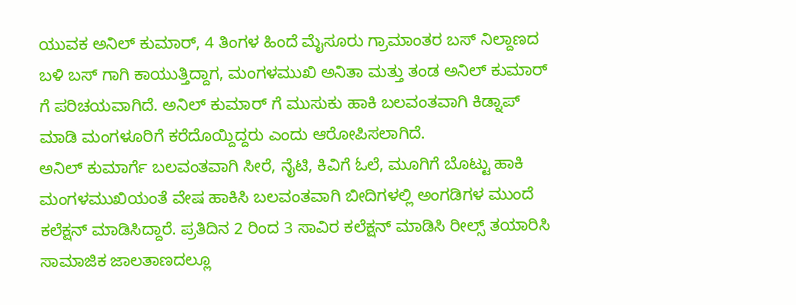ಯುವಕ ಅನಿಲ್ ಕುಮಾರ್, 4 ತಿಂಗಳ ಹಿಂದೆ ಮೈಸೂರು ಗ್ರಾಮಾಂತರ ಬಸ್ ನಿಲ್ದಾಣದ ಬಳಿ ಬಸ್ ಗಾಗಿ ಕಾಯುತ್ತಿದ್ದಾಗ, ಮಂಗಳಮುಖಿ ಅನಿತಾ ಮತ್ತು ತಂಡ ಅನಿಲ್ ಕುಮಾರ್ ಗೆ ಪರಿಚಯವಾಗಿದೆ. ಅನಿಲ್ ಕುಮಾರ್ ಗೆ ಮುಸುಕು ಹಾಕಿ ಬಲವಂತವಾಗಿ ಕಿಡ್ನಾಪ್ ಮಾಡಿ ಮಂಗಳೂರಿಗೆ ಕರೆದೊಯ್ದಿದ್ದರು ಎಂದು ಆರೋಪಿಸಲಾಗಿದೆ.
ಅನಿಲ್ ಕುಮಾರ್ಗೆ ಬಲವಂತವಾಗಿ ಸೀರೆ, ನೈಟಿ, ಕಿವಿಗೆ ಓಲೆ, ಮೂಗಿಗೆ ಬೊಟ್ಟು ಹಾಕಿ ಮಂಗಳಮುಖಿಯಂತೆ ವೇಷ ಹಾಕಿಸಿ ಬಲವಂತವಾಗಿ ಬೀದಿಗಳಲ್ಲಿ ಅಂಗಡಿಗಳ ಮುಂದೆ ಕಲೆಕ್ಷನ್ ಮಾಡಿಸಿದ್ದಾರೆ. ಪ್ರತಿದಿನ 2 ರಿಂದ 3 ಸಾವಿರ ಕಲೆಕ್ಷನ್ ಮಾಡಿಸಿ ರೀಲ್ಸ್ ತಯಾರಿಸಿ ಸಾಮಾಜಿಕ ಜಾಲತಾಣದಲ್ಲೂ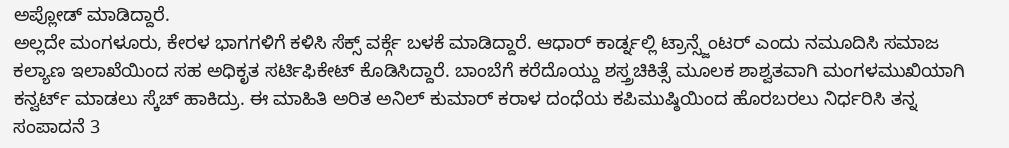ಅಪ್ಲೋಡ್ ಮಾಡಿದ್ದಾರೆ.
ಅಲ್ಲದೇ ಮಂಗಳೂರು, ಕೇರಳ ಭಾಗಗಳಿಗೆ ಕಳಿಸಿ ಸೆಕ್ಸ್ ವರ್ಕ್ಗೆ ಬಳಕೆ ಮಾಡಿದ್ದಾರೆ. ಆಧಾರ್ ಕಾರ್ಡ್ನಲ್ಲಿ ಟ್ರಾನ್ಸ್ಜೆಂಟರ್ ಎಂದು ನಮೂದಿಸಿ ಸಮಾಜ ಕಲ್ಯಾಣ ಇಲಾಖೆಯಿಂದ ಸಹ ಅಧಿಕೃತ ಸರ್ಟಿಫಿಕೇಟ್ ಕೊಡಿಸಿದ್ದಾರೆ. ಬಾಂಬೆಗೆ ಕರೆದೊಯ್ದು ಶಸ್ತ್ರಚಿಕಿತ್ಸೆ ಮೂಲಕ ಶಾಶ್ವತವಾಗಿ ಮಂಗಳಮುಖಿಯಾಗಿ ಕನ್ವರ್ಟ್ ಮಾಡಲು ಸ್ಕೆಚ್ ಹಾಕಿದ್ರು. ಈ ಮಾಹಿತಿ ಅರಿತ ಅನಿಲ್ ಕುಮಾರ್ ಕರಾಳ ದಂಧೆಯ ಕಪಿಮುಷ್ಠಿಯಿಂದ ಹೊರಬರಲು ನಿರ್ಧರಿಸಿ ತನ್ನ ಸಂಪಾದನೆ 3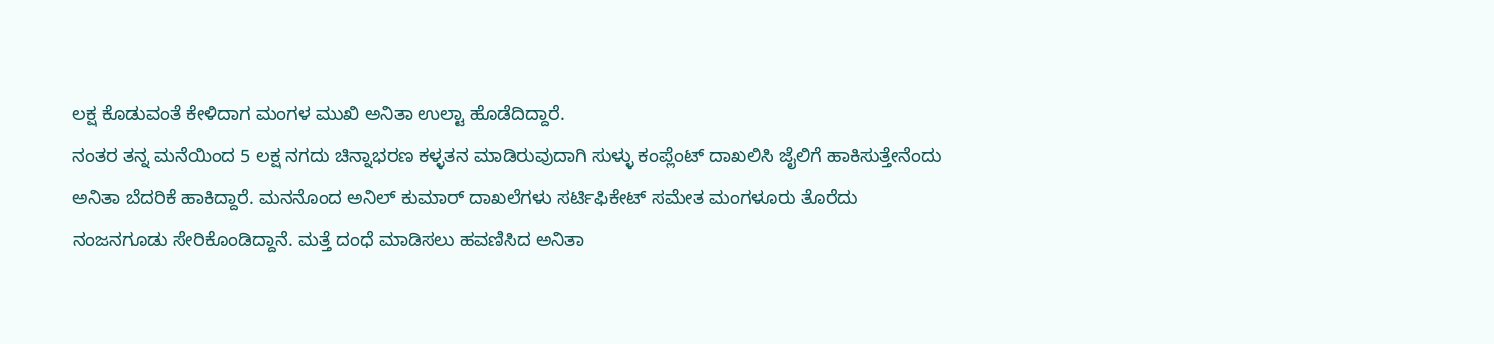ಲಕ್ಷ ಕೊಡುವಂತೆ ಕೇಳಿದಾಗ ಮಂಗಳ ಮುಖಿ ಅನಿತಾ ಉಲ್ಟಾ ಹೊಡೆದಿದ್ದಾರೆ.
ನಂತರ ತನ್ನ ಮನೆಯಿಂದ 5 ಲಕ್ಷ ನಗದು ಚಿನ್ನಾಭರಣ ಕಳ್ಳತನ ಮಾಡಿರುವುದಾಗಿ ಸುಳ್ಳು ಕಂಪ್ಲೆಂಟ್ ದಾಖಲಿಸಿ ಜೈಲಿಗೆ ಹಾಕಿಸುತ್ತೇನೆಂದು ಅನಿತಾ ಬೆದರಿಕೆ ಹಾಕಿದ್ದಾರೆ. ಮನನೊಂದ ಅನಿಲ್ ಕುಮಾರ್ ದಾಖಲೆಗಳು ಸರ್ಟಿಫಿಕೇಟ್ ಸಮೇತ ಮಂಗಳೂರು ತೊರೆದು ನಂಜನಗೂಡು ಸೇರಿಕೊಂಡಿದ್ದಾನೆ. ಮತ್ತೆ ದಂಧೆ ಮಾಡಿಸಲು ಹವಣಿಸಿದ ಅನಿತಾ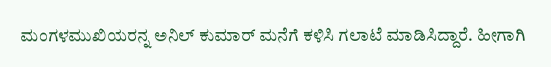ಮಂಗಳಮುಖಿಯರನ್ನ ಅನಿಲ್ ಕುಮಾರ್ ಮನೆಗೆ ಕಳಿಸಿ ಗಲಾಟೆ ಮಾಡಿಸಿದ್ದಾರೆ. ಹೀಗಾಗಿ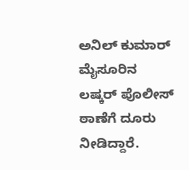ಅನಿಲ್ ಕುಮಾರ್ ಮೈಸೂರಿನ ಲಷ್ಕರ್ ಪೊಲೀಸ್ ಠಾಣೆಗೆ ದೂರು ನೀಡಿದ್ದಾರೆ.